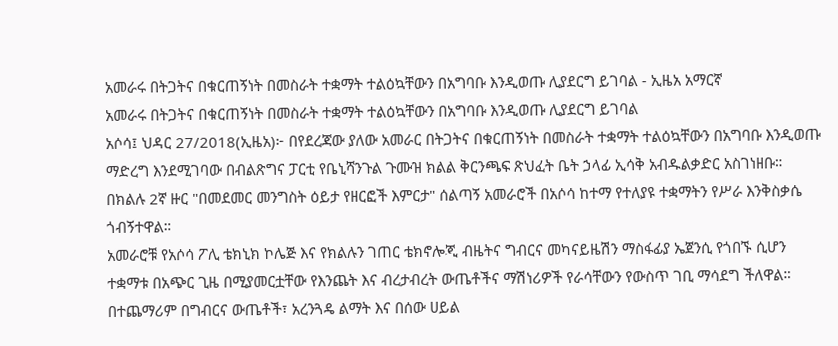አመራሩ በትጋትና በቁርጠኝነት በመስራት ተቋማት ተልዕኳቸውን በአግባቡ እንዲወጡ ሊያደርግ ይገባል - ኢዜአ አማርኛ
አመራሩ በትጋትና በቁርጠኝነት በመስራት ተቋማት ተልዕኳቸውን በአግባቡ እንዲወጡ ሊያደርግ ይገባል
አሶሳ፤ ህዳር 27/2018(ኢዜአ)፦ በየደረጃው ያለው አመራር በትጋትና በቁርጠኝነት በመስራት ተቋማት ተልዕኳቸውን በአግባቡ እንዲወጡ ማድረግ እንደሚገባው በብልጽግና ፓርቲ የቤኒሻንጉል ጉሙዝ ክልል ቅርንጫፍ ጽህፈት ቤት ኃላፊ ኢሳቅ አብዱልቃድር አስገነዘቡ።
በክልሉ 2ኛ ዙር "በመደመር መንግስት ዕይታ የዘርፎች እምርታ" ሰልጣኝ አመራሮች በአሶሳ ከተማ የተለያዩ ተቋማትን የሥራ እንቅስቃሴ ጎብኝተዋል።
አመራሮቹ የአሶሳ ፖሊ ቴክኒክ ኮሌጅ እና የክልሉን ገጠር ቴክኖሎጂ ብዜትና ግብርና መካናይዜሽን ማስፋፊያ ኤጀንሲ የጎበኙ ሲሆን ተቋማቱ በአጭር ጊዜ በሚያመርቷቸው የእንጨት እና ብረታብረት ውጤቶችና ማሽነሪዎች የራሳቸውን የውስጥ ገቢ ማሳደግ ችለዋል።
በተጨማሪም በግብርና ውጤቶች፣ አረንጓዴ ልማት እና በሰው ሀይል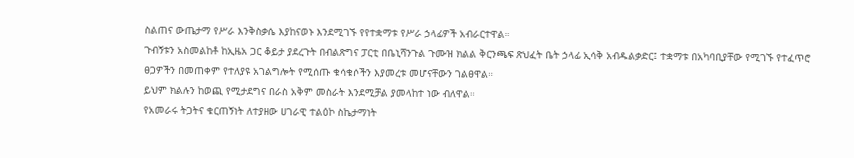ስልጠና ውጤታማ የሥራ እንቅስቃሴ እያከናወኑ እንደሚገኙ የየተቋማቱ የሥራ ኃላፊዎች አብራርተዋል።
ጉብኝቱን አስመልከቶ ከኢዜአ ጋር ቆይታ ያደረጉት በብልጽግና ፓርቲ በቤኒሻንጉል ጉሙዝ ክልል ቅርንጫፍ ጽህፈት ቤት ኃላፊ ኢሳቅ አብዱልቃድር፤ ተቋማቱ በአካባቢያቸው የሚገኙ የተፈጥሮ ፀጋዎችን በመጠቀም የተለያዩ አገልግሎት የሚሰጡ ቁሳቁሶችን እያመረቱ መሆናቸውን ገልፀዋል።
ይህም ክልሉን ከወጪ የሚታደግና በራስ አቅም መስራት እንደሚቻል ያመላከተ ነው ብለዋል።
የአመራሩ ትጋትና ቁርጠኝነት ለተያዘው ሀገራዊ ተልዕኮ ስኬታማነት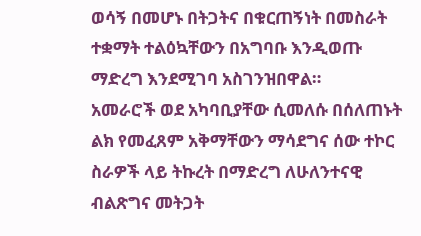ወሳኝ በመሆኑ በትጋትና በቁርጠኝነት በመስራት ተቋማት ተልዕኳቸውን በአግባቡ እንዲወጡ ማድረግ እንደሚገባ አስገንዝበዋል።
አመራሮች ወደ አካባቢያቸው ሲመለሱ በሰለጠኑት ልክ የመፈጸም አቅማቸውን ማሳደግና ሰው ተኮር ስራዎች ላይ ትኩረት በማድረግ ለሁለንተናዊ ብልጽግና መትጋት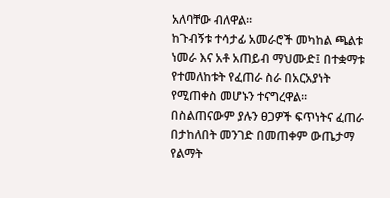አለባቸው ብለዋል።
ከጉብኝቱ ተሳታፊ አመራሮች መካከል ጫልቱ ነመራ እና አቶ አጠይብ ማህሙድ፤ በተቋማቱ የተመለከቱት የፈጠራ ስራ በአርአያነት የሚጠቀስ መሆኑን ተናግረዋል።
በስልጠናውም ያሉን ፀጋዎች ፍጥነትና ፈጠራ በታከለበት መንገድ በመጠቀም ውጤታማ የልማት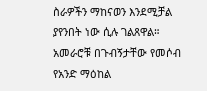ስራዎችን ማከናወን እንደሚቻል ያየንበት ነው ሲሉ ገልጸዋል።
አመራሮቹ በጉብኝታቸው የመሶብ የአንድ ማዕከል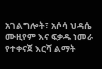አገልግሎት፣ አሶሳ ህዳሴ ሙዚየም እና ፍቃዱ ነመራ የተቀናጀ እርሻ ልማት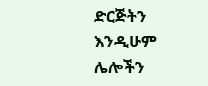ድርጅትን እንዲሁም ሌሎችን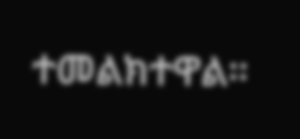ተመልክተዋል።